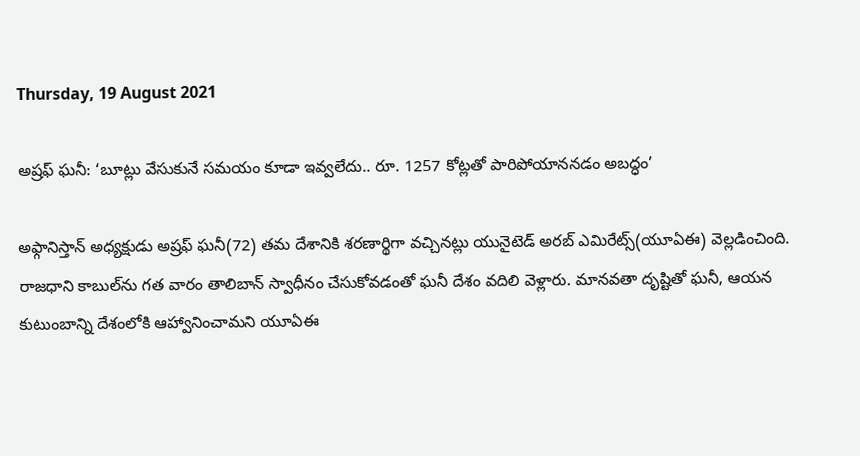Thursday, 19 August 2021

అష్రఫ్ ఘనీ: ‘బూట్లు వేసుకునే సమయం కూడా ఇవ్వలేదు.. రూ. 1257 కోట్లతో పారిపోయాననడం అబద్ధం’

అఫ్గానిస్తాన్ అధ్యక్షుడు అష్రఫ్ ఘనీ(72) తమ దేశానికి శరణార్థిగా వచ్చినట్లు యునైటెడ్ అరబ్ ఎమిరేట్స్(యూఏఈ) వెల్లడించింది. రాజధాని కాబుల్‌ను గత వారం తాలిబాన్ స్వాధీనం చేసుకోవడంతో ఘనీ దేశం వదిలి వెళ్లారు. మానవతా దృష్టితో ఘనీ, ఆయన కుటుంబాన్ని దేశంలోకి ఆహ్వానించామని యూఏఈ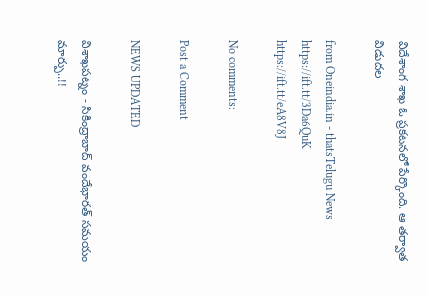విదేశాంగ శాఖ ఓ ప్రకటనలో పేర్కొంది. ఆ తర్వాత విడుదల

from Oneindia.in - thatsTelugu News https://ift.tt/3Da6QuK
https://ift.tt/eA8V8J

No comments:

Post a Comment

NEWS UPDATED

విశాఖపట్నం - సికింద్రాబాద్ వందేభారత్ సమయం మార్పు..!!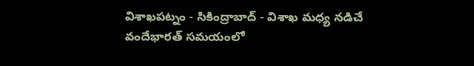విశాఖపట్నం - సికింద్రాబాద్ - విశాఖ మధ్య నడిచే వందేభారత్ సమయంలో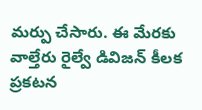మర్పు చేసారు. ఈ మేరకు వాల్తేరు రైల్వే డివిజన్ కీలక ప్రకటన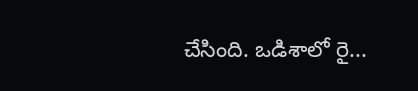చేసింది. ఒడిశాలో రై...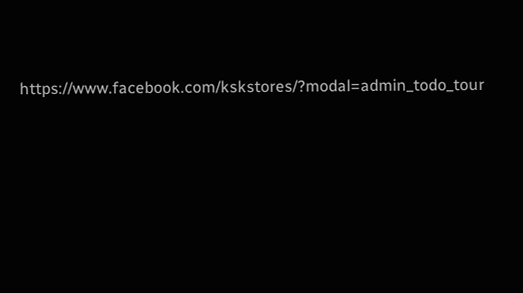https://www.facebook.com/kskstores/?modal=admin_todo_tour